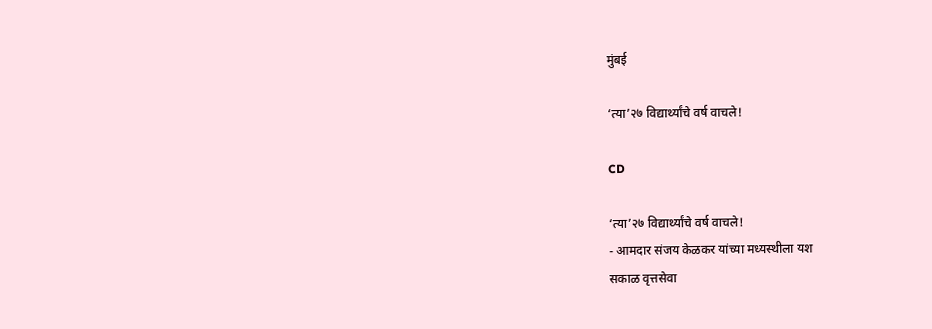मुंबई

‘त्या’२७ विद्यार्थ्यांचे वर्ष वाचले!

CD

‘त्या’२७ विद्यार्थ्यांचे वर्ष वाचले!
- आमदार संजय केळकर यांच्या मध्यस्थीला यश
सकाळ वृत्तसेवा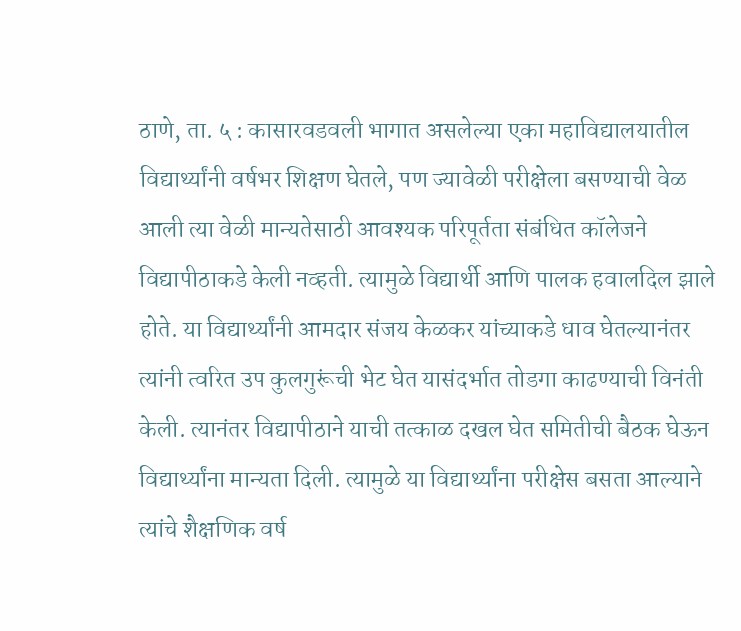ठाणे, ता. ५ : कासारवडवली भागात असलेल्या एका महाविद्यालयातील विद्यार्थ्यांनी वर्षभर शिक्षण घेतले, पण ज्यावेळी परीक्षेला बसण्याची वेळ आली त्या वेळी मान्यतेसाठी आवश्यक परिपूर्तता संबंधित कॉलेजने विद्यापीठाकडे केली नव्हती. त्यामुळे विद्यार्थी आणि पालक हवालदिल झाले होते. या विद्यार्थ्यांनी आमदार संजय केळकर यांच्याकडे धाव घेतल्यानंतर त्यांनी त्वरित उप कुलगुरूंची भेट घेत यासंदर्भात तोडगा काढण्याची विनंती केली. त्यानंतर विद्यापीठाने याची तत्काळ दखल घेत समितीची बैठक घेऊन विद्यार्थ्यांना मान्यता दिली. त्यामुळे या विद्यार्थ्यांना परीक्षेस बसता आल्याने त्यांचे शैक्षणिक वर्ष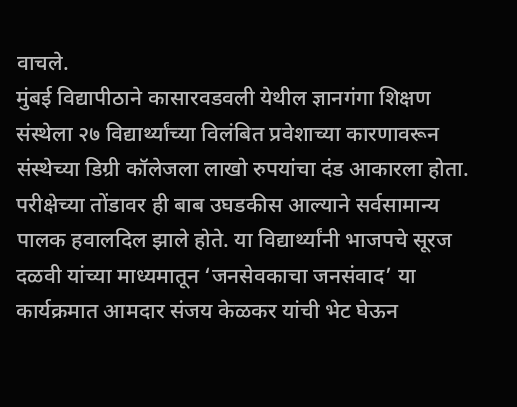वाचले.
मुंबई विद्यापीठाने कासारवडवली येथील ज्ञानगंगा शिक्षण संस्थेला २७ विद्यार्थ्यांच्या विलंबित प्रवेशाच्या कारणावरून संस्थेच्या डिग्री कॉलेजला लाखो रुपयांचा दंड आकारला होता. परीक्षेच्या तोंडावर ही बाब उघडकीस आल्याने सर्वसामान्य पालक हवालदिल झाले होते. या विद्यार्थ्यांनी भाजपचे सूरज दळवी यांच्या माध्यमातून ‘जनसेवकाचा जनसंवाद’ या कार्यक्रमात आमदार संजय केळकर यांची भेट घेऊन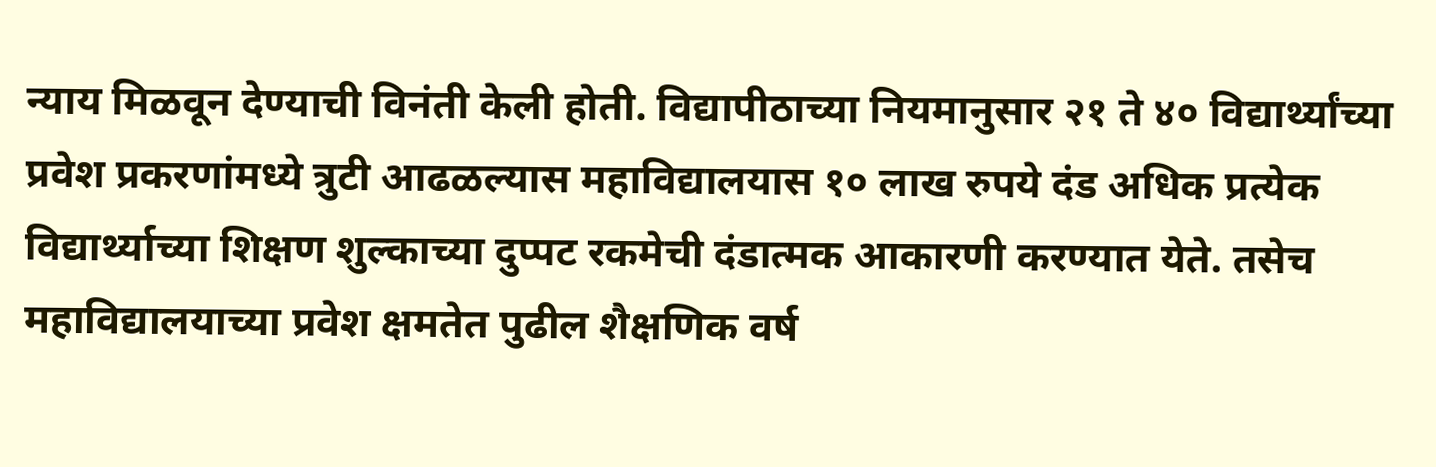न्याय मिळवून देण्याची विनंती केली होती. विद्यापीठाच्या नियमानुसार २१ ते ४० विद्यार्थ्यांच्या प्रवेश प्रकरणांमध्ये त्रुटी आढळल्यास महाविद्यालयास १० लाख रुपये दंड अधिक प्रत्येक विद्यार्थ्याच्या शिक्षण शुल्काच्या दुप्पट रकमेची दंडात्मक आकारणी करण्यात येते. तसेच महाविद्यालयाच्या प्रवेश क्षमतेत पुढील शैक्षणिक वर्ष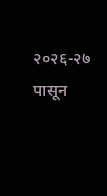२०२६-२७ पासून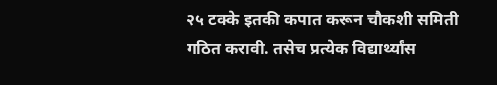२५ टक्के इतकी कपात करून चौकशी समिती गठित करावी. तसेच प्रत्येक विद्यार्थ्यांस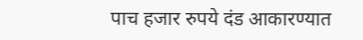पाच हजार रुपये दंड आकारण्यात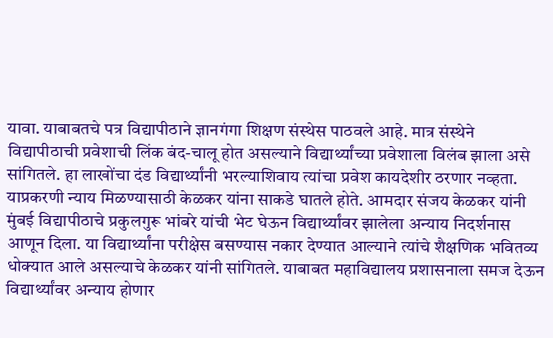यावा. याबाबतचे पत्र विद्यापीठाने ज्ञानगंगा शिक्षण संस्थेस पाठवले आहे. मात्र संस्थेने विद्यापीठाची प्रवेशाची लिंक बंद-चालू होत असल्याने विद्यार्थ्यांच्या प्रवेशाला विलंब झाला असे सांगितले. हा लाखोंचा दंड विद्यार्थ्यांनी भरल्याशिवाय त्यांचा प्रवेश कायदेशीर ठरणार नव्हता. याप्रकरणी न्याय मिळण्यासाठी केळकर यांना साकडे घातले होते. आमदार संजय केळकर यांनी मुंबई विद्यापीठाचे प्रकुलगुरू भांबरे यांची भेट घेऊन विद्यार्थ्यांवर झालेला अन्याय निदर्शनास आणून दिला. या विद्यार्थ्यांना परीक्षेस बसण्यास नकार देण्यात आल्याने त्यांचे शैक्षणिक भवितव्य धोक्यात आले असल्याचे केळकर यांनी सांगितले. याबाबत महाविद्यालय प्रशासनाला समज देऊन विद्यार्थ्यांवर अन्याय होणार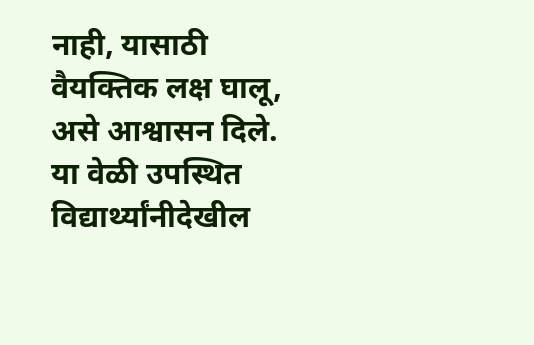नाही, यासाठी वैयक्तिक लक्ष घालू, असे आश्वासन दिले. या वेळी उपस्थित विद्यार्थ्यांनीदेखील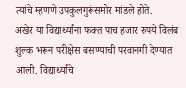त्यांचे म्हणणे उपकुलगुरूंसमोर मांडले होते.
अखेर या विद्यार्थ्यांना फक्त पाच हजार रुपये विलंब शुल्क भरून परीक्षेस बसण्याची परवानगी देण्यात आली. विद्यार्थ्यांचे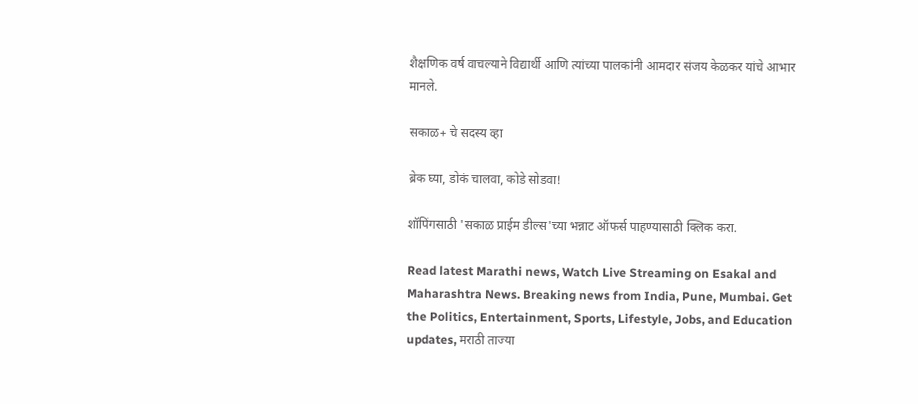शैक्षणिक वर्ष वाचल्याने विद्यार्थी आणि त्यांच्या पालकांनी आमदार संजय केळकर यांचे आभार मानले.

सकाळ+ चे सदस्य व्हा

ब्रेक घ्या, डोकं चालवा, कोडे सोडवा!

शॉपिंगसाठी 'सकाळ प्राईम डील्स'च्या भन्नाट ऑफर्स पाहण्यासाठी क्लिक करा.

Read latest Marathi news, Watch Live Streaming on Esakal and Maharashtra News. Breaking news from India, Pune, Mumbai. Get the Politics, Entertainment, Sports, Lifestyle, Jobs, and Education updates, मराठी ताज्या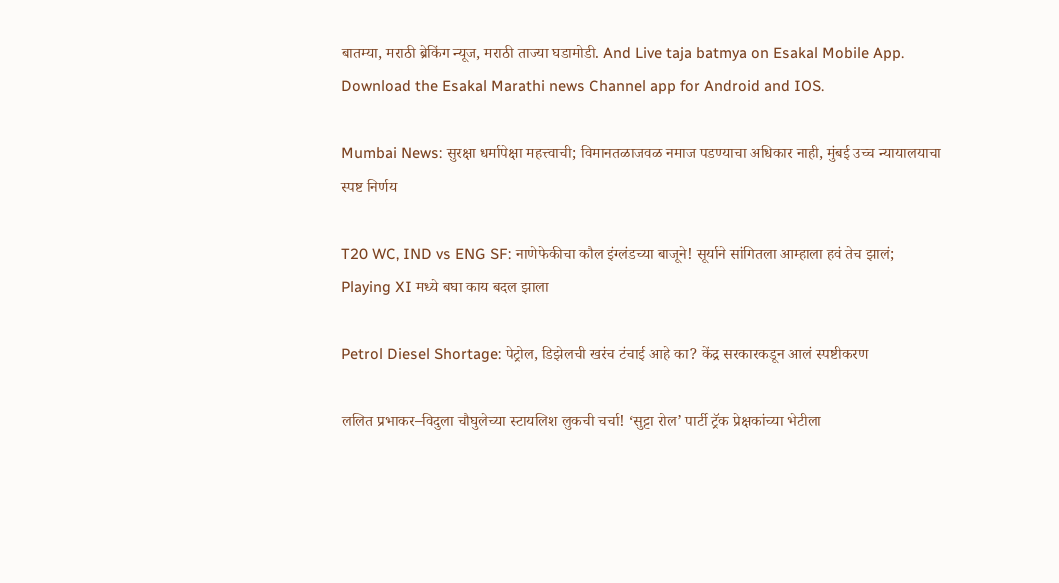बातम्या, मराठी ब्रेकिंग न्यूज, मराठी ताज्या घडामोडी. And Live taja batmya on Esakal Mobile App. Download the Esakal Marathi news Channel app for Android and IOS.

Mumbai News: सुरक्षा धर्मापेक्षा महत्त्वाची; विमानतळाजवळ नमाज पडण्याचा अधिकार नाही, मुंबई उच्च न्यायालयाचा स्पष्ट निर्णय

T20 WC, IND vs ENG SF: नाणेफेकीचा कौल इंग्लंडच्या बाजूने! सूर्याने सांगितला आम्हाला हवं तेच झालं; Playing XI मध्ये बघा काय बदल झाला

Petrol Diesel Shortage: पेट्रोल, डिझेलची खरंच टंचाई आहे का? केंद्र सरकारकडून आलं स्पष्टीकरण

ललित प्रभाकर–विदुला चौघुलेच्या स्टायलिश लुकची चर्चा! ‘सुट्टा रोल’ पार्टी ट्रॅक प्रेक्षकांच्या भेटीला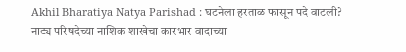Akhil Bharatiya Natya Parishad : घटनेला हरताळ फासून पदे वाटली? नाट्य परिषदेच्या नाशिक शाखेचा कारभार वादाच्या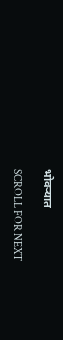भोवऱ्यात

SCROLL FOR NEXT